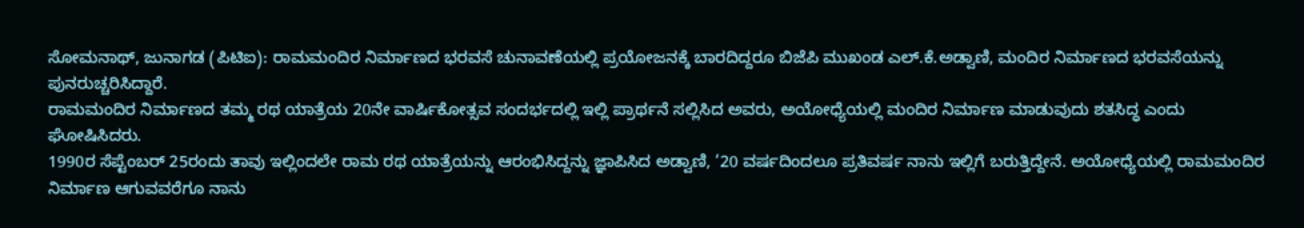ಸೋಮನಾಥ್, ಜುನಾಗಡ (ಪಿಟಿಐ): ರಾಮಮಂದಿರ ನಿರ್ಮಾಣದ ಭರವಸೆ ಚುನಾವಣೆಯಲ್ಲಿ ಪ್ರಯೋಜನಕ್ಕೆ ಬಾರದಿದ್ದರೂ ಬಿಜೆಪಿ ಮುಖಂಡ ಎಲ್.ಕೆ.ಅಡ್ವಾಣಿ, ಮಂದಿರ ನಿರ್ಮಾಣದ ಭರವಸೆಯನ್ನು ಪುನರುಚ್ಚರಿಸಿದ್ದಾರೆ.
ರಾಮಮಂದಿರ ನಿರ್ಮಾಣದ ತಮ್ಮ ರಥ ಯಾತ್ರೆಯ 20ನೇ ವಾರ್ಷಿಕೋತ್ಸವ ಸಂದರ್ಭದಲ್ಲಿ ಇಲ್ಲಿ ಪ್ರಾರ್ಥನೆ ಸಲ್ಲಿಸಿದ ಅವರು, ಅಯೋಧ್ಯೆಯಲ್ಲಿ ಮಂದಿರ ನಿರ್ಮಾಣ ಮಾಡುವುದು ಶತಸಿದ್ಧ ಎಂದು ಘೋಷಿಸಿದರು.
1990ರ ಸೆಪ್ಟೆಂಬರ್ 25ರಂದು ತಾವು ಇಲ್ಲಿಂದಲೇ ರಾಮ ರಥ ಯಾತ್ರೆಯನ್ನು ಆರಂಭಿಸಿದ್ದನ್ನು ಜ್ಞಾಪಿಸಿದ ಅಡ್ವಾಣಿ, ‘20 ವರ್ಷದಿಂದಲೂ ಪ್ರತಿವರ್ಷ ನಾನು ಇಲ್ಲಿಗೆ ಬರುತ್ತಿದ್ದೇನೆ. ಅಯೋಧ್ಯೆಯಲ್ಲಿ ರಾಮಮಂದಿರ ನಿರ್ಮಾಣ ಆಗುವವರೆಗೂ ನಾನು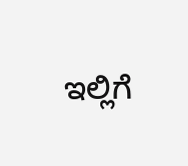ಇಲ್ಲಿಗೆ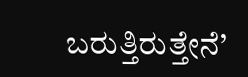ಬರುತ್ತಿರುತ್ತೇನೆ’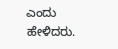ಎಂದು ಹೇಳಿದರು.